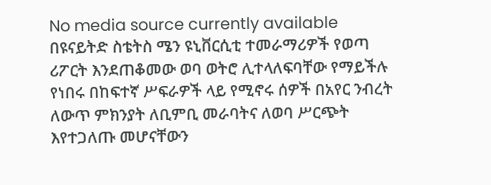No media source currently available
በዩናይትድ ስቴትስ ሜን ዩኒቨርሲቲ ተመራማሪዎች የወጣ ሪፖርት እንደጠቆመው ወባ ወትሮ ሊተላለፍባቸው የማይችሉ የነበሩ በከፍተኛ ሥፍራዎች ላይ የሚኖሩ ሰዎች በአየር ንብረት ለውጥ ምክንያት ለቢምቢ መራባትና ለወባ ሥርጭት እየተጋለጡ መሆናቸውን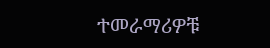ተመራማሪዎቹ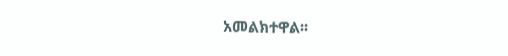አመልክተዋል፡፡